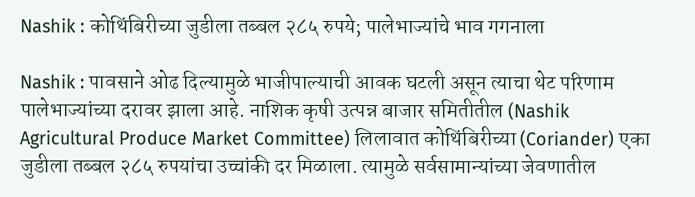Nashik : कोथिंबिरीच्या जुडीला तब्बल २८५ रुपये; पालेभाज्यांचे भाव गगनाला

Nashik : पावसाने ओढ दिल्यामुळे भाजीपाल्याची आवक घटली असून त्याचा थेट परिणाम पालेभाज्यांच्या दरावर झाला आहे. नाशिक कृषी उत्पन्न बाजार समितीतील (Nashik Agricultural Produce Market Committee) लिलावात कोथिंबिरीच्या (Coriander) एका जुडीला तब्बल २८५ रुपयांचा उच्चांकी दर मिळाला. त्यामुळे सर्वसामान्यांच्या जेवणातील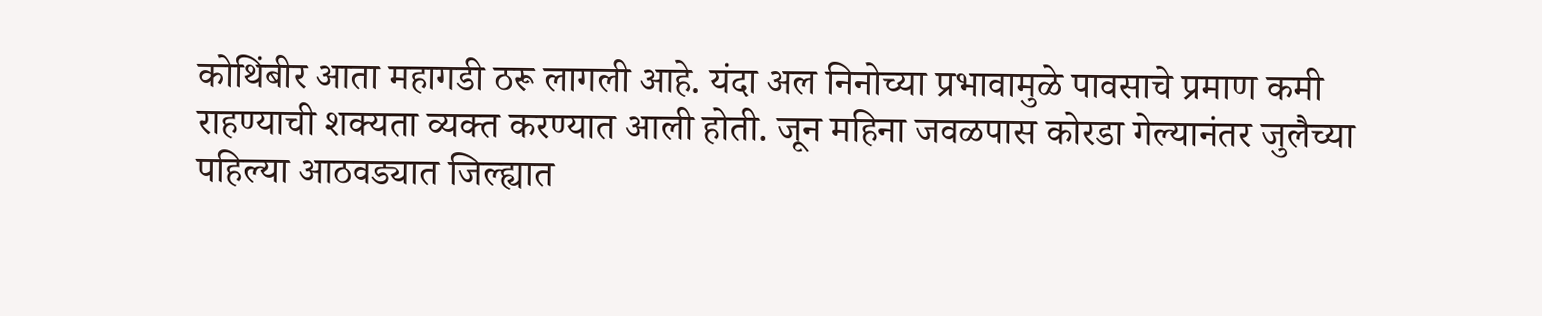कोथिंबीर आता महागडी ठरू लागली आहे. यंदा अल निनोच्या प्रभावामुळे पावसाचे प्रमाण कमी राहण्याची शक्यता व्यक्त करण्यात आली होती. जून महिना जवळपास कोरडा गेल्यानंतर जुलैच्या पहिल्या आठवड्यात जिल्ह्यात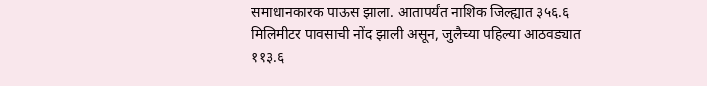समाधानकारक पाऊस झाला. आतापर्यंत नाशिक जिल्ह्यात ३५६.६ मिलिमीटर पावसाची नोंद झाली असून, जुलैच्या पहिल्या आठवड्यात ११३.६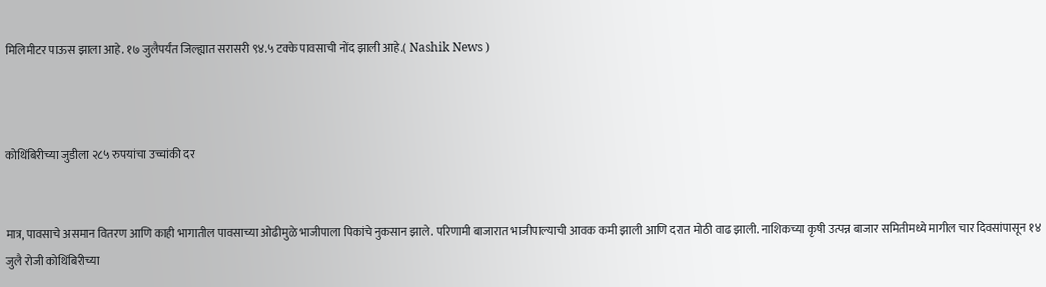मिलिमीटर पाऊस झाला आहे. १७ जुलैपर्यंत जिल्ह्यात सरासरी ९४.५ टक्के पावसाची नोंद झाली आहे.( Nashik News )



कोथिंबिरीच्या जुडीला २८५ रुपयांचा उच्चांकी दर


मात्र, पावसाचे असमान वितरण आणि काही भागातील पावसाच्या ओढीमुळे भाजीपाला पिकांचे नुकसान झाले. परिणामी बाजारात भाजीपाल्याची आवक कमी झाली आणि दरात मोठी वाढ झाली. नाशिकच्या कृषी उत्पन्न बाजार समितीमध्ये मागील चार दिवसांपासून १४ जुलै रोजी कोथिंबिरीच्या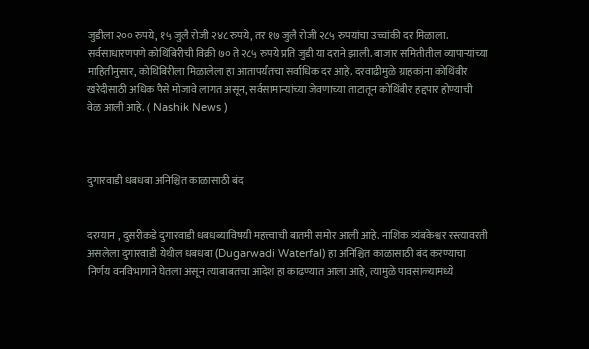जुडीला २०० रुपये, १५ जुलै रोजी २४८ रुपये, तर १७ जुलै रोजी २८५ रुपयांचा उच्चांकी दर मिळाला. सर्वसाधारणपणे कोथिंबिरीची विक्री ७० ते २८५ रुपये प्रति जुडी या दराने झाली. बाजार समितीतील व्यापाऱ्यांच्या माहितीनुसार, कोथिंबिरीला मिळालेला हा आतापर्यंतचा सर्वाधिक दर आहे. दरवाढीमुळे ग्राहकांना कोथिंबीर खरेदीसाठी अधिक पैसे मोजावे लागत असून, सर्वसामान्यांच्या जेवणाच्या ताटातून कोथिंबीर हद्दपार होण्याची वेळ आली आहे. ( Nashik News )



दुगारवाडी धबधबा अनिश्चित काळासाठी बंद


दरम्यान , दुसरीकडे दुगारवाडी धबधब्याविषयी महत्त्वाची बातमी समोर आली आहे. नाशिक त्र्यंबकेश्वर रस्त्यावरती असलेला दुगारवाडी येथील धबधबा (Dugarwadi Waterfal) हा अनिश्चित काळासाठी बंद करण्याचा निर्णय वनविभागाने घेतला असून त्याबाबतचा आदेश हा काढण्यात आला आहे, त्यामुळे पावसाळ्यामध्ये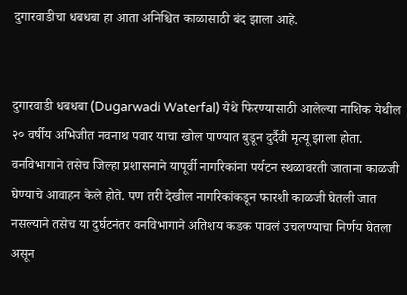दुगारवाडीचा धबधबा हा आता अनिश्चित काळासाठी बंद झाला आहे.


दुगारवाडी धबधबा (Dugarwadi Waterfal) येथे फिरण्यासाठी आलेल्या नाशिक येथील २० वर्षीय अभिजीत नवनाथ पवार याचा खोल पाण्यात बुडून दुर्दैवी मृत्यू झाला होता. वनविभागाने तसेच जिल्हा प्रशासनाने यापूर्वी नागरिकांना पर्यटन स्थळावरती जाताना काळजी घेण्याचे आवाहन केले होते. पण तरी देखील नागरिकांकडून फारशी काळजी घेतली जात नसल्याने तसेच या दुर्घटनंतर वनविभागाने अतिशय कडक पावलं उचलण्याचा निर्णय घेतला असून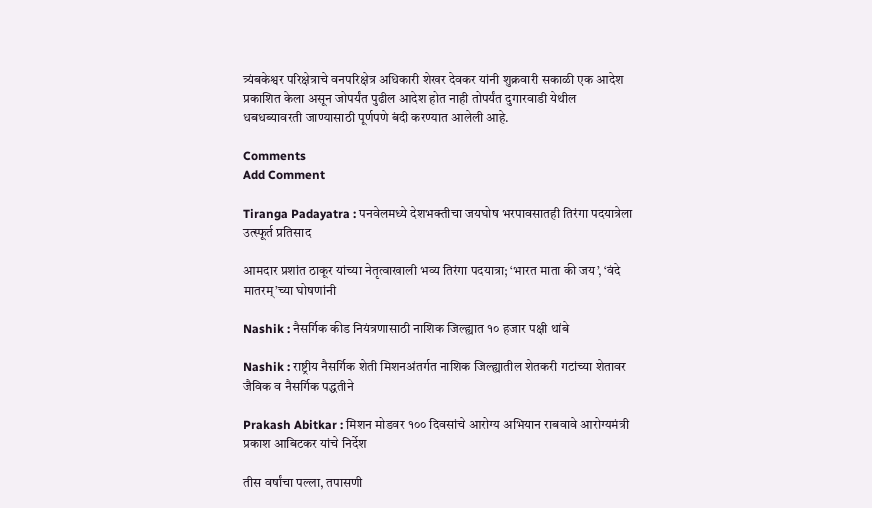त्र्यंबकेश्वर परिक्षेत्राचे वनपरिक्षेत्र अधिकारी शेखर देवकर यांनी शुक्रवारी सकाळी एक आदेश प्रकाशित केला असून जोपर्यंत पुढील आदेश होत नाही तोपर्यंत दुगारवाडी येथील धबधब्यावरती जाण्यासाठी पूर्णपणे बंदी करण्यात आलेली आहे.

Comments
Add Comment

Tiranga Padayatra : पनवेलमध्ये देशभक्तीचा जयघोष भरपावसातही तिरंगा पदयात्रेला उत्स्फूर्त प्रतिसाद

आमदार प्रशांत ठाकूर यांच्या नेतृत्वाखाली भव्य तिरंगा पदयात्रा; ‘भारत माता की जय’, ‘वंदे मातरम्’च्या घोषणांनी

Nashik : नैसर्गिक कीड नियंत्रणासाठी नाशिक जिल्ह्यात १० हजार पक्षी थांबे

Nashik : राष्ट्रीय नैसर्गिक शेती मिशनअंतर्गत नाशिक जिल्ह्यातील शेतकरी गटांच्या शेतावर जैविक व नैसर्गिक पद्धतीने

Prakash Abitkar : मिशन मोडवर १०० दिवसांचे आरोग्य अभियान राबवावे आरोग्यमंत्री प्रकाश आबिटकर यांचे निर्देश

तीस वर्षांचा पल्ला, तपासणी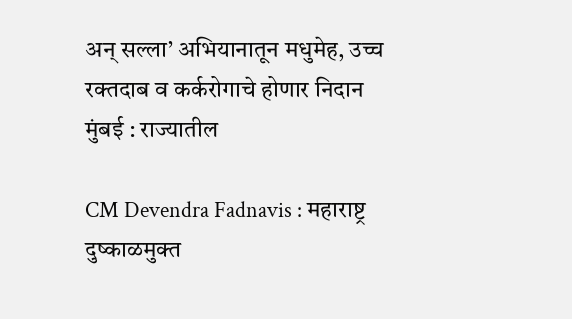अन् सल्ला’ अभियानातून मधुमेह, उच्च रक्तदाब व कर्करोगाचे होणार निदान मुंबई : राज्यातील

CM Devendra Fadnavis : महाराष्ट्र दुष्काळमुक्त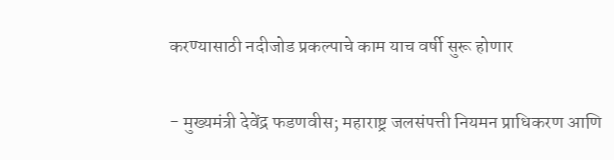करण्यासाठी नदीजोड प्रकल्पाचे काम याच वर्षी सुरू होणार

- मुख्यमंत्री देवेंद्र फडणवीस; महाराष्ट्र जलसंपत्ती नियमन प्राधिकरण आणि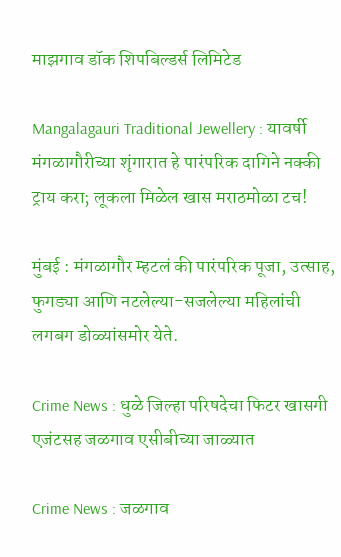माझगाव डॉक शिपबिल्डर्स लिमिटेड

Mangalagauri Traditional Jewellery : यावर्षी मंगळागौरीच्या शृंगारात हे पारंपरिक दागिने नक्की ट्राय करा; लूकला मिळेल खास मराठमोळा टच!

मुंबई : मंगळागौर म्हटलं की पारंपरिक पूजा, उत्साह, फुगड्या आणि नटलेल्या-सजलेल्या महिलांची लगबग डोळ्यांसमोर येते.

Crime News : धुळे जिल्हा परिषदेचा फिटर खासगी एजंटसह जळगाव एसीबीच्या जाळ्यात

Crime News : जळगाव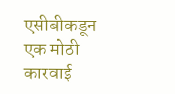एसीबीकडून एक मोठी कारवाई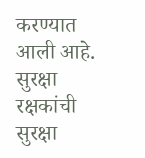करण्यात आली आहे. सुरक्षा रक्षकांची सुरक्षा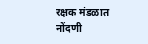रक्षक मंडळात नोंदणी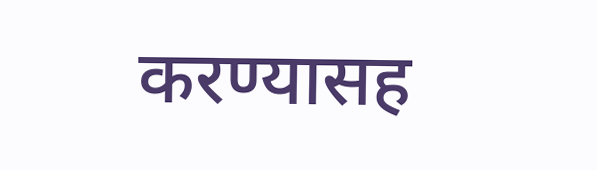करण्यासह